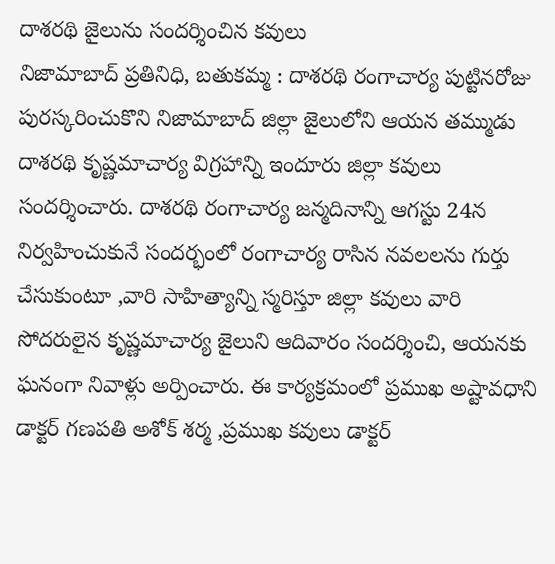దాశరథి జైలును సందర్శించిన కవులు
నిజామాబాద్ ప్రతినిధి, బతుకమ్మ : దాశరథి రంగాచార్య పుట్టినరోజు పురస్కరించుకొని నిజామాబాద్ జిల్లా జైలులోని ఆయన తమ్ముడు దాశరథి కృష్ణమాచార్య విగ్రహాన్ని ఇందూరు జిల్లా కవులు సందర్శించారు. దాశరథి రంగాచార్య జన్మదినాన్ని ఆగస్టు 24న నిర్వహించుకునే సందర్భంలో రంగాచార్య రాసిన నవలలను గుర్తు చేసుకుంటూ ,వారి సాహిత్యాన్ని స్మరిస్తూ జిల్లా కవులు వారి సోదరులైన కృష్ణమాచార్య జైలుని ఆదివారం సందర్శించి, ఆయనకు ఘనంగా నివాళ్లు అర్పించారు. ఈ కార్యక్రమంలో ప్రముఖ అష్టావధాని డాక్టర్ గణపతి అశోక్ శర్మ ,ప్రముఖ కవులు డాక్టర్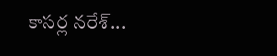కాసర్ల నరేశ్...